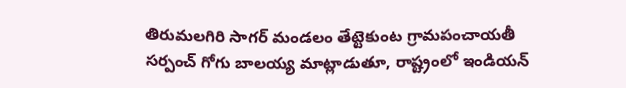తిరుమలగిరి సాగర్ మండలం తేట్టెకుంట గ్రామపంచాయతీ సర్పంచ్ గోగు బాలయ్య మాట్లాడుతూ, రాష్ట్రంలో ఇండియన్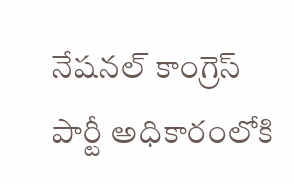నేషనల్ కాంగ్రెస్ పార్టీ అధికారంలోకి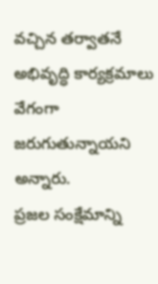వచ్చిన తర్వాతనే అభివృద్ధి కార్యక్రమాలు వేగంగా జరుగుతున్నాయని అన్నారు.
ప్రజల సంక్షేమాన్ని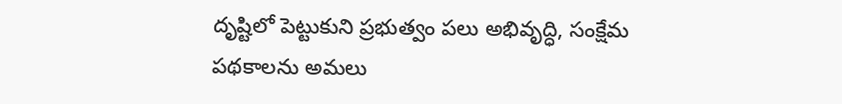దృష్టిలో పెట్టుకుని ప్రభుత్వం పలు అభివృద్ధి, సంక్షేమ పథకాలను అమలు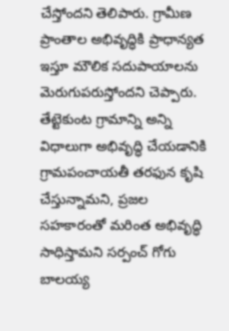చేస్తోందని తెలిపారు. గ్రామీణ ప్రాంతాల అభివృద్ధికి ప్రాధాన్యత ఇస్తూ మౌలిక సదుపాయాలను మెరుగుపరుస్తోందని చెప్పారు.
తేట్టెకుంట గ్రామాన్ని అన్ని విధాలుగా అభివృద్ధి చేయడానికి గ్రామపంచాయతీ తరఫున కృషి చేస్తున్నామని, ప్రజల సహకారంతో మరింత అభివృద్ధి సాధిస్తామని సర్పంచ్ గోగు బాలయ్య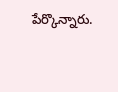పేర్కొన్నారు.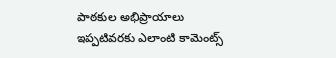పాఠకుల అభిప్రాయాలు
ఇప్పటివరకు ఎలాంటి కామెంట్స్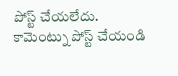పోస్ట్ చేయలేదు.
కామెంట్ను పోస్ట్ చేయండి